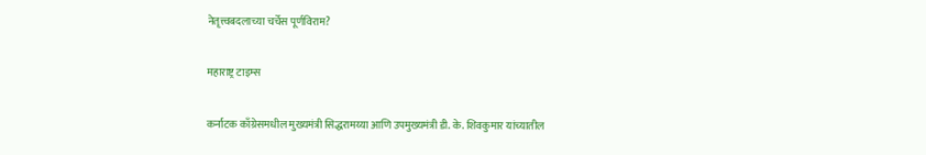नेतृत्त्वबदलाच्या चर्चेस पूर्णविराम?

महाराष्ट्र टाइम्स

कर्नाटक काँग्रेसमधील मुख्यमंत्री सिद्धरामय्या आणि उपमुख्यमंत्री डी. के. शिवकुमार यांच्यातील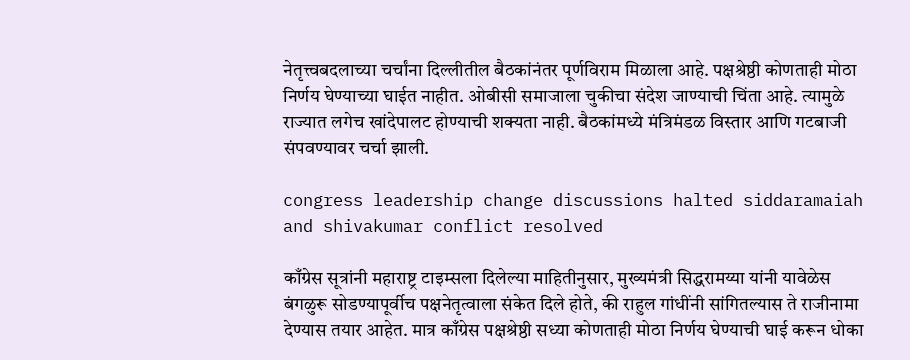नेतृत्त्वबदलाच्या चर्चांना दिल्लीतील बैठकांनंतर पूर्णविराम मिळाला आहे. पक्षश्रेष्ठी कोणताही मोठा निर्णय घेण्याच्या घाईत नाहीत. ओबीसी समाजाला चुकीचा संदेश जाण्याची चिंता आहे. त्यामुळे राज्यात लगेच खांदेपालट होण्याची शक्यता नाही. बैठकांमध्ये मंत्रिमंडळ विस्तार आणि गटबाजी संपवण्यावर चर्चा झाली.

congress leadership change discussions halted siddaramaiah and shivakumar conflict resolved

काँग्रेस सूत्रांनी महाराष्ट्र टाइम्सला दिलेल्या माहितीनुसार, मुख्यमंत्री सिद्धरामय्या यांनी यावेळेस बंगळुरू सोडण्यापूर्वीच पक्षनेतृत्वाला संकेत दिले होते, की राहुल गांधींनी सांगितल्यास ते राजीनामा देण्यास तयार आहेत. मात्र काँग्रेस पक्षश्रेष्ठी सध्या कोणताही मोठा निर्णय घेण्याची घाई करून धोका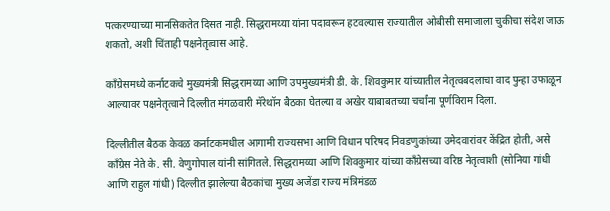पत्करण्याच्या मानसिकतेत दिसत नाही. सिद्धरामय्या यांना पदावरून हटवल्यास राज्यातील ओबीसी समाजाला चुकीचा संदेश जाऊ शकतो, अशी चिंताही पक्षनेतृत्वास आहे.

काँग्रेसमध्ये कर्नाटकचे मुख्यमंत्री सिद्धरामय्या आणि उपमुख्यमंत्री डी. के. शिवकुमार यांच्यातील नेतृत्वबदलाचा वाद पुन्हा उफाळून आल्यावर पक्षनेतृत्वाने दिल्लीत मंगळवारी मॅरेथॉन बैठका घेतल्या व अखेर याबाबतच्या चर्चांना पूर्णविराम दिला.

दिल्लीतील बैठक केवळ कर्नाटकमधील आगामी राज्यसभा आणि विधान परिषद निवडणुकांच्या उमेदवारांवर केंद्रित होती, असे काँग्रेस नेते के. सी. वेणुगोपाल यांनी सांगितले. सिद्धरामय्या आणि शिवकुमार यांच्या काँग्रेसच्या वरिष्ठ नेतृत्वाशी (सोनिया गांधी आणि राहुल गांधी) दिल्लीत झालेल्या बैठकांचा मुख्य अजेंडा राज्य मंत्रिमंडळ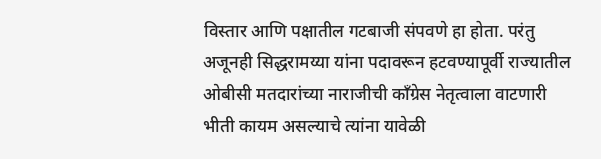विस्तार आणि पक्षातील गटबाजी संपवणे हा होता. परंतु अजूनही सिद्धरामय्या यांना पदावरून हटवण्यापूर्वी राज्यातील ओबीसी मतदारांच्या नाराजीची काँग्रेस नेतृत्वाला वाटणारी भीती कायम असल्याचे त्यांना यावेळी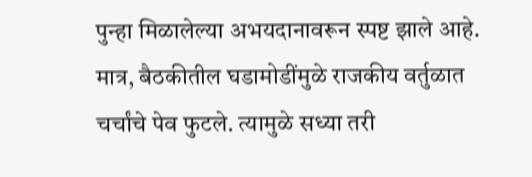पुन्हा मिळालेल्या अभयदानावरून स्पष्ट झाले आहे. मात्र, बैठकीतील घडामोडींमुळे राजकीय वर्तुळात चर्चांचे पेव फुटले. त्यामुळे सध्या तरी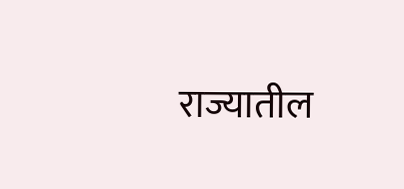राज्यातील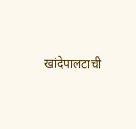खांदेपालटाची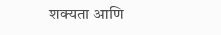शक्यता आणि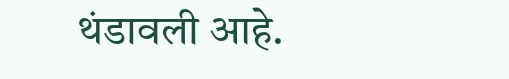थंडावली आहे.